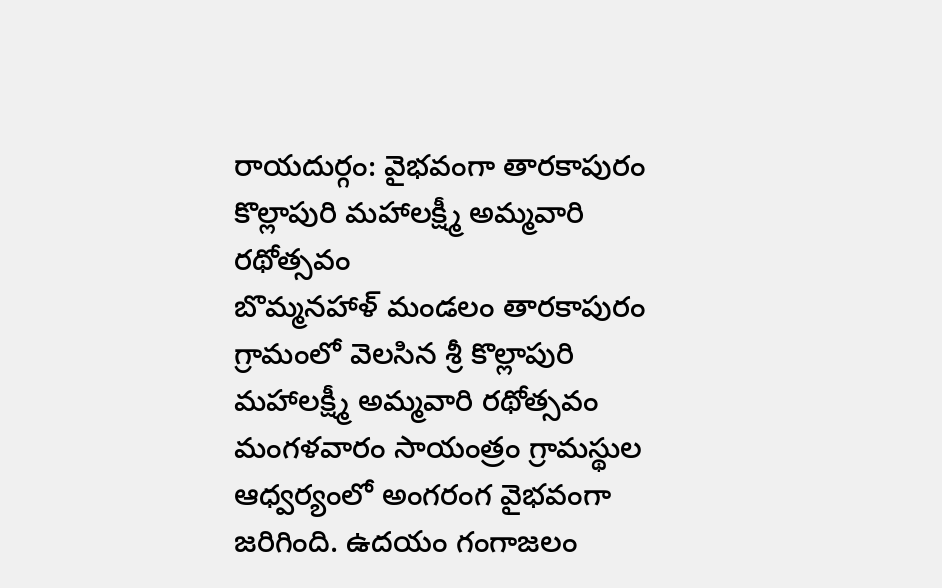రాయదుర్గం: వైభవంగా తారకాపురం కొల్లాపురి మహాలక్ష్మీ అమ్మవారి రథోత్సవం
బొమ్మనహాళ్ మండలం తారకాపురం గ్రామంలో వెలసిన శ్రీ కొల్లాపురి మహాలక్ష్మీ అమ్మవారి రథోత్సవం మంగళవారం సాయంత్రం గ్రామస్థుల ఆధ్వర్యంలో అంగరంగ వైభవంగా జరిగింది. ఉదయం గంగాజలం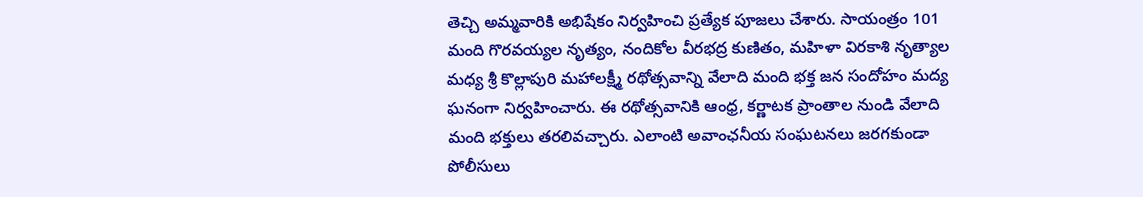తెచ్చి అమ్మవారికి అభిషేకం నిర్వహించి ప్రత్యేక పూజలు చేశారు. సాయంత్రం 101 మంది గొరవయ్యల నృత్యం, నందికోల వీరభద్ర కుణితం, మహిళా విరకాశి నృత్యాల మధ్య శ్రీ కొల్లాపురి మహాలక్ష్మీ రథోత్సవాన్ని వేలాది మంది భక్త జన సందోహం మద్య ఘనంగా నిర్వహించారు. ఈ రథోత్సవానికి ఆంధ్ర, కర్ణాటక ప్రాంతాల నుండి వేలాది మంది భక్తులు తరలివచ్చారు. ఎలాంటి అవాంఛనీయ సంఘటనలు జరగకుండా పోలీసులు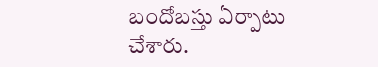బందోబస్తు ఏర్పాటు చేశారు.